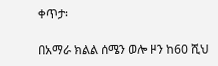ቀጥታ፡

በአማራ ክልል ሰሜን ወሎ ዞን ከ60 ሺህ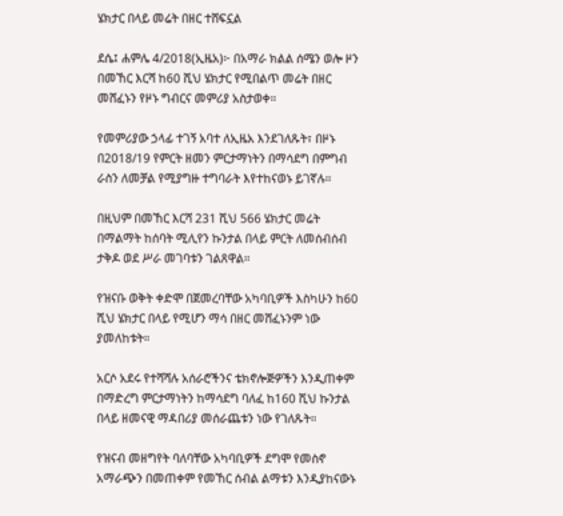ሄክታር በላይ መሬት በዘር ተሸፍኗል

ደሴ፤ ሐምሌ 4/2018(ኢዜአ)፦ በአማራ ክልል ሰሜን ወሎ ዞን በመኸር እርሻ ከ60 ሺህ ሄክታር የሚበልጥ መሬት በዘር መሸፈኑን የዞኑ ግብርና መምሪያ አስታወቀ።

የመምሪያው ኃላፊ ተገኝ አባተ ለኢዜአ እንደገለጹት፣ በዞኑ በ2018/19 የምርት ዘመን ምርታማነትን በማሳደግ በምግብ ራስን ለመቻል የሚያግዙ ተግባራት እየተከናወኑ ይገኛሉ።

በዚህም በመኸር እርሻ 231 ሺህ 566 ሄክታር መሬት በማልማት ከሰባት ሚሊየን ኩንታል በላይ ምርት ለመሰብሰብ ታቅዶ ወደ ሥራ መገባቱን ገልጸዋል።

የዝናቡ ወቅት ቀድሞ በጀመረባቸው አካባቢዎች እስካሁን ከ60 ሺህ ሄክታር በላይ የሚሆን ማሳ በዘር መሸፈኑንም ነው ያመለከቱት።

አርሶ አደሩ የተሻሻሉ አሰራሮችንና ቴክኖሎጅዎችን እንዲጠቀም በማድረግ ምርታማነትን ከማሳደግ ባለፈ ከ160 ሺህ ኩንታል በላይ ዘመናዊ ማዳበሪያ መሰራጨቱን ነው የገለጹት።

የዝናብ መዘግየት ባለባቸው አካባቢዎች ደግሞ የመስኖ አማራጭን በመጠቀም የመኸር ሰብል ልማቱን እንዲያከናውኑ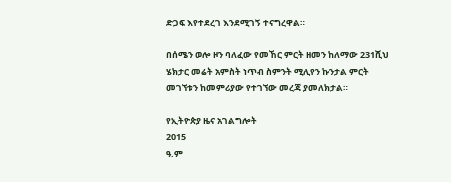ድጋፍ እየተደረገ እንደሚገኝ ተናግረዋል።

በሰሜን ወሎ ዞን ባለፈው የመኸር ምርት ዘመን ከለማው 231ሺህ ሄክታር መሬት አምስት ነጥብ ስምንት ሚሊየን ኩንታል ምርት መገኘቱን ከመምሪያው የተገኘው መረጃ ያመለክታል።

የኢትዮጵያ ዜና አገልግሎት
2015
ዓ.ም